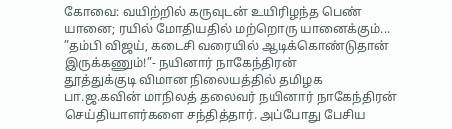கோவை: வயிற்றில் கருவுடன் உயிரிழந்த பெண் யானை; ரயில் மோதியதில் மற்றொரு யானைக்கும்...
”தம்பி விஜய், கடைசி வரையில் ஆடிக்கொண்டுதான் இருக்கணும்!”- நயினார் நாகேந்திரன்
தூத்துக்குடி விமான நிலையத்தில் தமிழக பா.ஜ.கவின் மாநிலத் தலைவர் நயினார் நாகேந்திரன் செய்தியாளர்களை சந்தித்தார். அப்போது பேசிய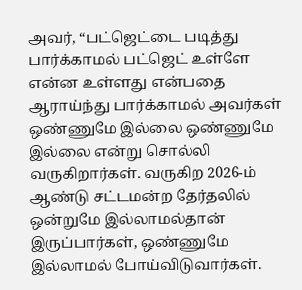அவர், “பட்ஜெட்டை படித்து பார்க்காமல் பட்ஜெட் உள்ளே என்ன உள்ளது என்பதை ஆராய்ந்து பார்க்காமல் அவர்கள் ஒண்ணுமே இல்லை ஒண்ணுமே இல்லை என்று சொல்லி வருகிறார்கள். வருகிற 2026-ம் ஆண்டு சட்டமன்ற தேர்தலில் ஒன்றுமே இல்லாமல்தான் இருப்பார்கள், ஒண்ணுமே இல்லாமல் போய்விடுவார்கள்.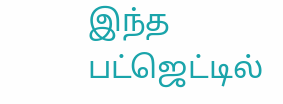இந்த பட்ஜெட்டில்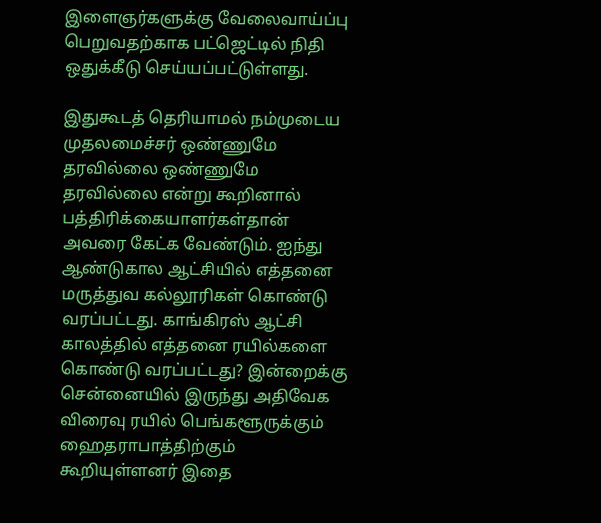இளைஞர்களுக்கு வேலைவாய்ப்பு பெறுவதற்காக பட்ஜெட்டில் நிதி ஒதுக்கீடு செய்யப்பட்டுள்ளது.

இதுகூடத் தெரியாமல் நம்முடைய முதலமைச்சர் ஒண்ணுமே தரவில்லை ஒண்ணுமே தரவில்லை என்று கூறினால் பத்திரிக்கையாளர்கள்தான் அவரை கேட்க வேண்டும். ஐந்து ஆண்டுகால ஆட்சியில் எத்தனை மருத்துவ கல்லூரிகள் கொண்டு வரப்பட்டது. காங்கிரஸ் ஆட்சி காலத்தில் எத்தனை ரயில்களை கொண்டு வரப்பட்டது? இன்றைக்கு சென்னையில் இருந்து அதிவேக விரைவு ரயில் பெங்களூருக்கும் ஹைதராபாத்திற்கும் கூறியுள்ளனர் இதை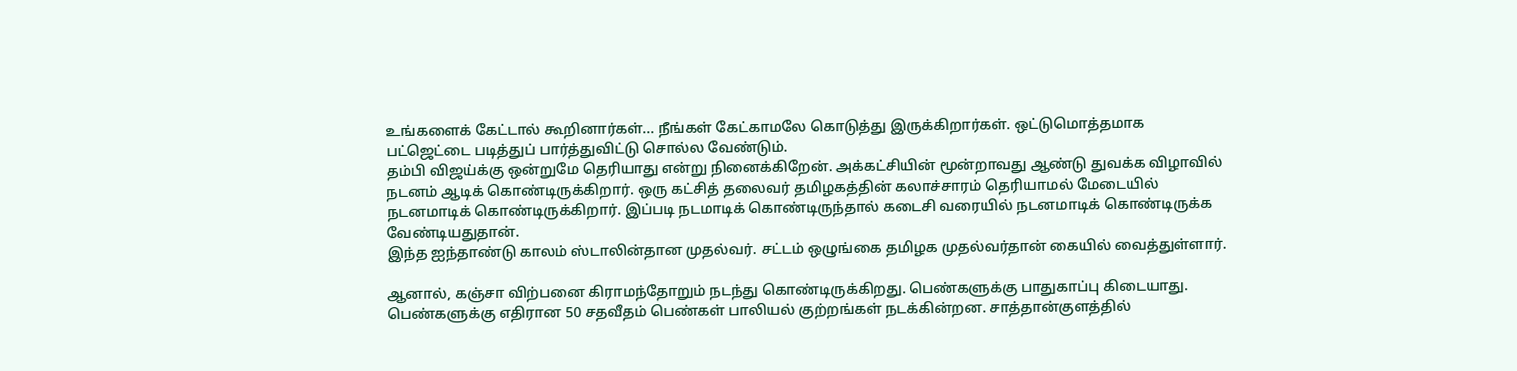உங்களைக் கேட்டால் கூறினார்கள்... நீங்கள் கேட்காமலே கொடுத்து இருக்கிறார்கள். ஒட்டுமொத்தமாக பட்ஜெட்டை படித்துப் பார்த்துவிட்டு சொல்ல வேண்டும்.
தம்பி விஜய்க்கு ஒன்றுமே தெரியாது என்று நினைக்கிறேன். அக்கட்சியின் மூன்றாவது ஆண்டு துவக்க விழாவில் நடனம் ஆடிக் கொண்டிருக்கிறார். ஒரு கட்சித் தலைவர் தமிழகத்தின் கலாச்சாரம் தெரியாமல் மேடையில் நடனமாடிக் கொண்டிருக்கிறார். இப்படி நடமாடிக் கொண்டிருந்தால் கடைசி வரையில் நடனமாடிக் கொண்டிருக்க வேண்டியதுதான்.
இந்த ஐந்தாண்டு காலம் ஸ்டாலின்தான முதல்வர். சட்டம் ஒழுங்கை தமிழக முதல்வர்தான் கையில் வைத்துள்ளார்.

ஆனால், கஞ்சா விற்பனை கிராமந்தோறும் நடந்து கொண்டிருக்கிறது. பெண்களுக்கு பாதுகாப்பு கிடையாது. பெண்களுக்கு எதிரான 50 சதவீதம் பெண்கள் பாலியல் குற்றங்கள் நடக்கின்றன. சாத்தான்குளத்தில்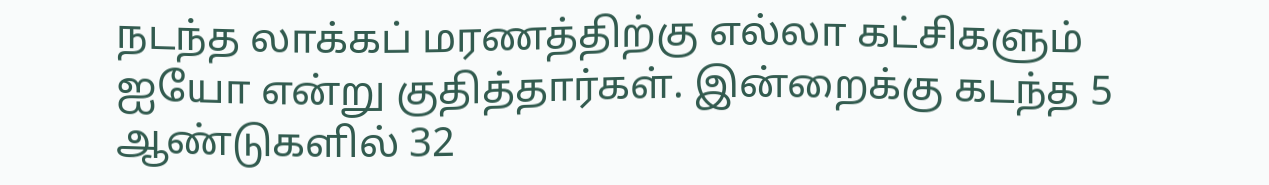நடந்த லாக்கப் மரணத்திற்கு எல்லா கட்சிகளும் ஐயோ என்று குதித்தார்கள். இன்றைக்கு கடந்த 5 ஆண்டுகளில் 32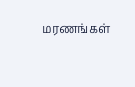மரணங்கள்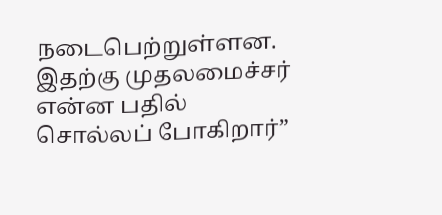நடைபெற்றுள்ளன. இதற்கு முதலமைச்சர் என்ன பதில் சொல்லப் போகிறார்”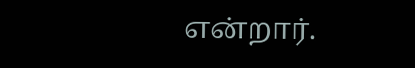என்றார்.